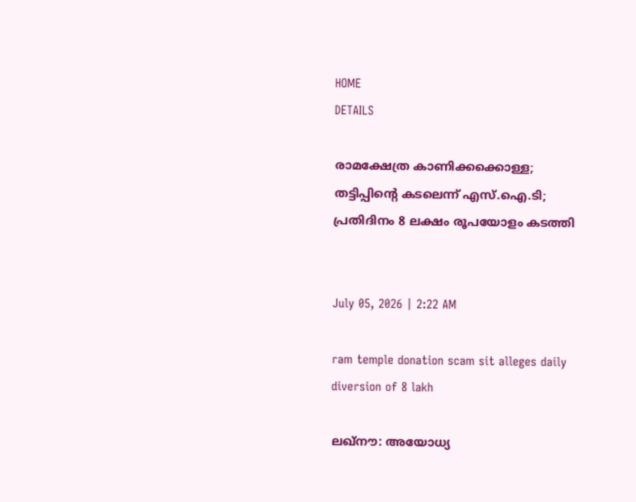HOME
DETAILS

രാമക്ഷേത്ര കാണിക്കക്കൊള്ള; തട്ടിപ്പിന്റെ കടലെന്ന് എസ്.ഐ.ടി; പ്രതിദിനം 8 ലക്ഷം രൂപയോളം കടത്തി


July 05, 2026 | 2:22 AM

ram temple donation scam sit alleges daily diversion of 8 lakh

ലഖ്നൗ: അയോധ്യ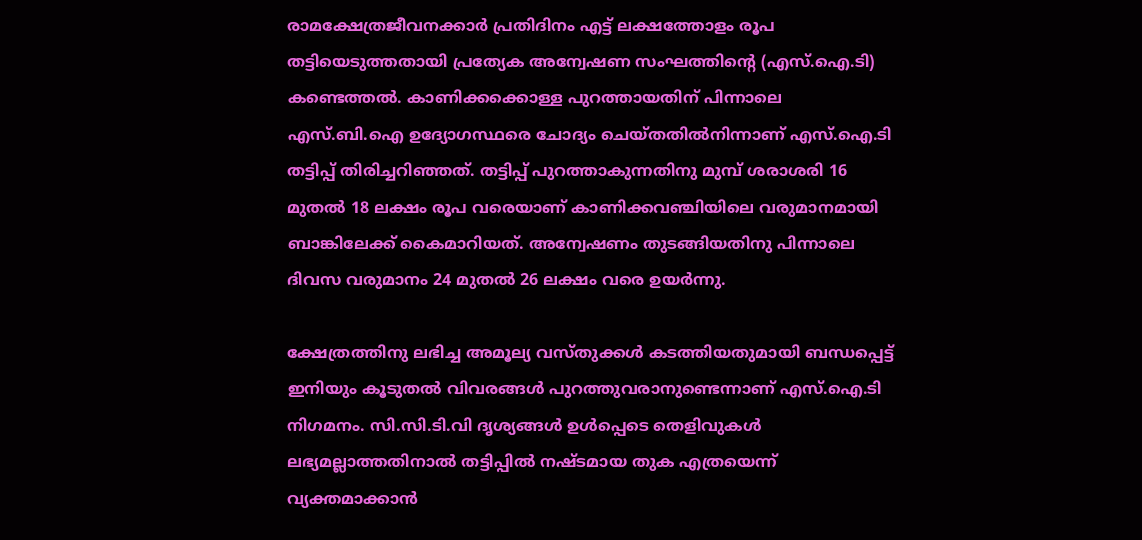രാമക്ഷേത്രജീവനക്കാർ പ്രതിദിനം എട്ട് ലക്ഷത്തോളം രൂപ തട്ടിയെടുത്തതായി പ്രത്യേക അന്വേഷണ സംഘത്തിന്റെ (എസ്.ഐ.ടി) കണ്ടെത്തൽ. കാണിക്കക്കൊള്ള പുറത്തായതിന് പിന്നാലെ എസ്.ബി.ഐ ഉദ്യോഗസ്ഥരെ ചോദ്യം ചെയ്തതിൽനിന്നാണ് എസ്.ഐ.ടി തട്ടിപ്പ് തിരിച്ചറിഞ്ഞത്. തട്ടിപ്പ് പുറത്താകുന്നതിനു മുമ്പ് ശരാശരി 16 മുതൽ 18 ലക്ഷം രൂപ വരെയാണ് കാണിക്കവഞ്ചിയിലെ വരുമാനമായി ബാങ്കിലേക്ക് കൈമാറിയത്. അന്വേഷണം തുടങ്ങിയതിനു പിന്നാലെ ദിവസ വരുമാനം 24 മുതൽ 26 ലക്ഷം വരെ ഉയർന്നു.

ക്ഷേത്രത്തിനു ലഭിച്ച അമൂല്യ വസ്തുക്കൾ കടത്തിയതുമായി ബന്ധപ്പെട്ട് ഇനിയും കൂടുതൽ വിവരങ്ങൾ പുറത്തുവരാനുണ്ടെന്നാണ് എസ്.ഐ.ടി നിഗമനം. സി.സി.ടി.വി ദൃശ്യങ്ങൾ ഉൾപ്പെടെ തെളിവുകൾ ലഭ്യമല്ലാത്തതിനാൽ തട്ടിപ്പിൽ നഷ്ടമായ തുക എത്രയെന്ന് വ്യക്തമാക്കാൻ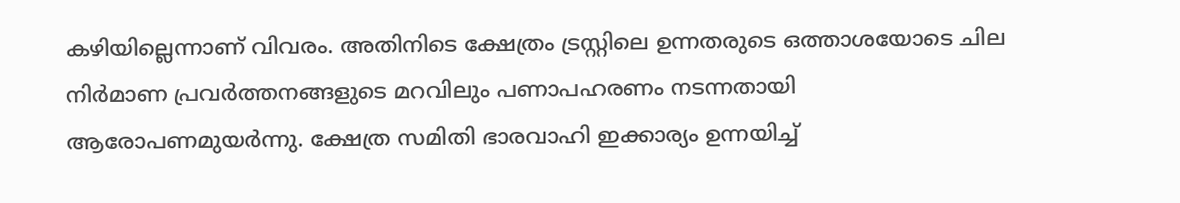കഴിയില്ലെന്നാണ് വിവരം. അതിനിടെ ക്ഷേത്രം ട്രസ്റ്റിലെ ഉന്നതരുടെ ഒത്താശയോടെ ചില നിർമാണ പ്രവർത്തനങ്ങളുടെ മറവിലും പണാപഹരണം നടന്നതായി ആരോപണമുയർന്നു. ക്ഷേത്ര സമിതി ഭാരവാഹി ഇക്കാര്യം ഉന്നയിച്ച്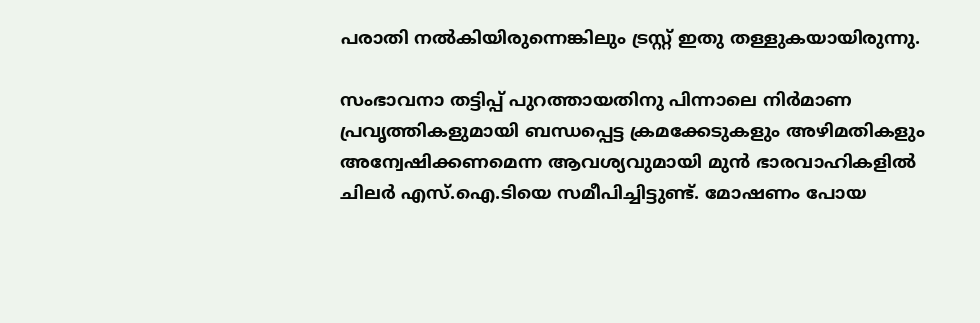പരാതി നൽകിയിരുന്നെങ്കിലും ട്രസ്റ്റ് ഇതു തള്ളുകയായിരുന്നു.

സംഭാവനാ തട്ടിപ്പ് പുറത്തായതിനു പിന്നാലെ നിർമാണ പ്രവൃത്തികളുമായി ബന്ധപ്പെട്ട ക്രമക്കേടുകളും അഴിമതികളും അന്വേഷിക്കണമെന്ന ആവശ്യവുമായി മുൻ ഭാരവാഹികളിൽ ചിലർ എസ്.ഐ.ടിയെ സമീപിച്ചിട്ടുണ്ട്. മോഷണം പോയ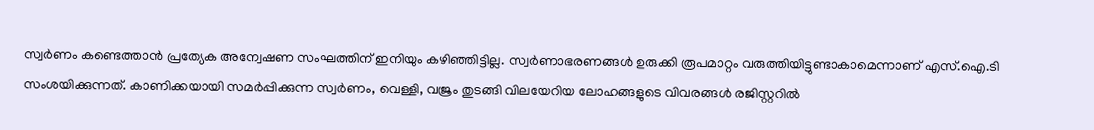സ്വർണം കണ്ടെത്താൻ പ്രത്യേക അന്വേഷണ സംഘത്തിന് ഇനിയും കഴിഞ്ഞിട്ടില്ല. സ്വർണാഭരണങ്ങൾ ഉരുക്കി രൂപമാറ്റം വരുത്തിയിട്ടുണ്ടാകാമെന്നാണ് എസ്.ഐ.ടി സംശയിക്കുന്നത്. കാണിക്കയായി സമർപ്പിക്കുന്ന സ്വർണം, വെള്ളി, വജ്രം തുടങ്ങി വിലയേറിയ ലോഹങ്ങളുടെ വിവരങ്ങൾ രജിസ്റ്ററിൽ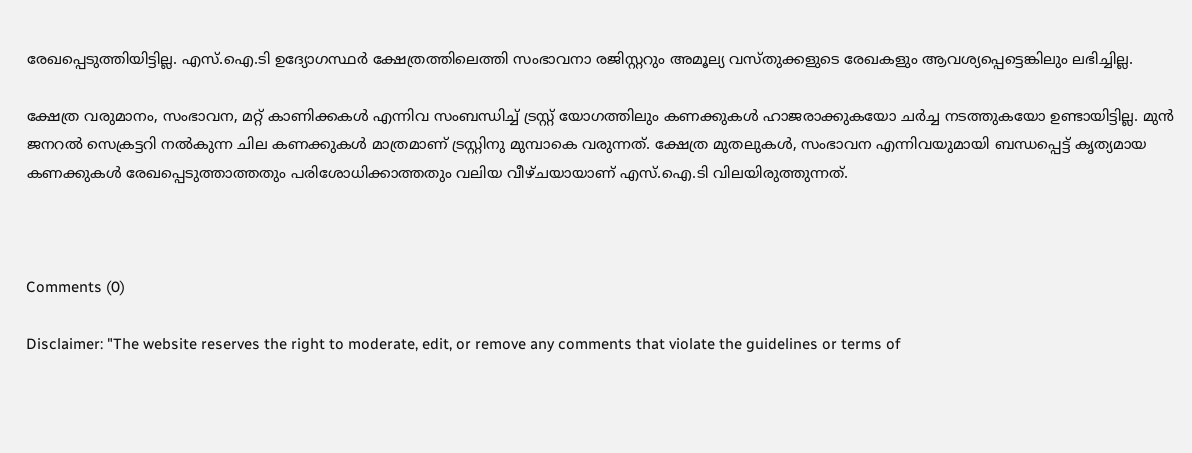രേഖപ്പെടുത്തിയിട്ടില്ല. എസ്.ഐ.ടി ഉദ്യോഗസ്ഥർ ക്ഷേത്രത്തിലെത്തി സംഭാവനാ രജിസ്റ്ററും അമൂല്യ വസ്തുക്കളുടെ രേഖകളും ആവശ്യപ്പെട്ടെങ്കിലും ലഭിച്ചില്ല.

ക്ഷേത്ര വരുമാനം, സംഭാവന, മറ്റ് കാണിക്കകൾ എന്നിവ സംബന്ധിച്ച് ട്രസ്റ്റ് യോഗത്തിലും കണക്കുകൾ ഹാജരാക്കുകയോ ചർച്ച നടത്തുകയോ ഉണ്ടായിട്ടില്ല. മുൻ ജനറൽ സെക്രട്ടറി നൽകുന്ന ചില കണക്കുകൾ മാത്രമാണ് ട്രസ്റ്റിനു മുമ്പാകെ വരുന്നത്. ക്ഷേത്ര മുതലുകൾ, സംഭാവന എന്നിവയുമായി ബന്ധപ്പെട്ട് കൃത്യമായ കണക്കുകൾ രേഖപ്പെടുത്താത്തതും പരിശോധിക്കാത്തതും വലിയ വീഴ്ചയായാണ് എസ്.ഐ.ടി വിലയിരുത്തുന്നത്.



Comments (0)

Disclaimer: "The website reserves the right to moderate, edit, or remove any comments that violate the guidelines or terms of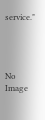service."




No Image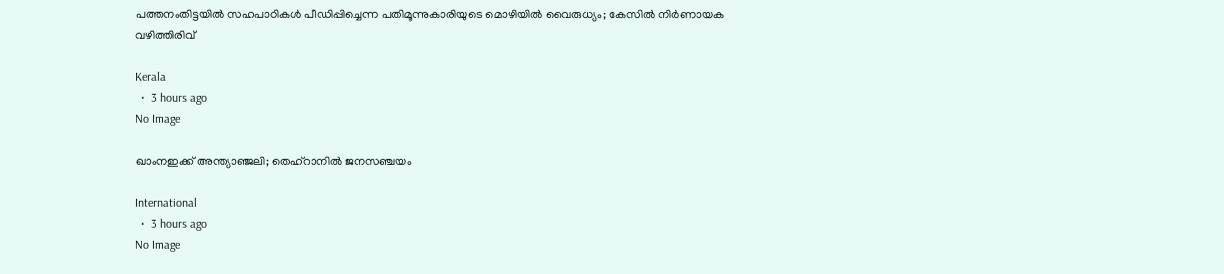പത്തനംതിട്ടയില്‍ സഹപാഠികള്‍ പീഡിപ്പിച്ചെന്ന പതിമൂന്നുകാരിയുടെ മൊഴിയില്‍ വൈരുധ്യം; കേസില്‍ നിര്‍ണായക വഴിത്തിരിവ്

Kerala
  •  3 hours ago
No Image

ഖാംനഇക്ക് അന്ത്യാഞ്ജലി; തെഹ്റാനിൽ ജനസഞ്ചയം

International
  •  3 hours ago
No Image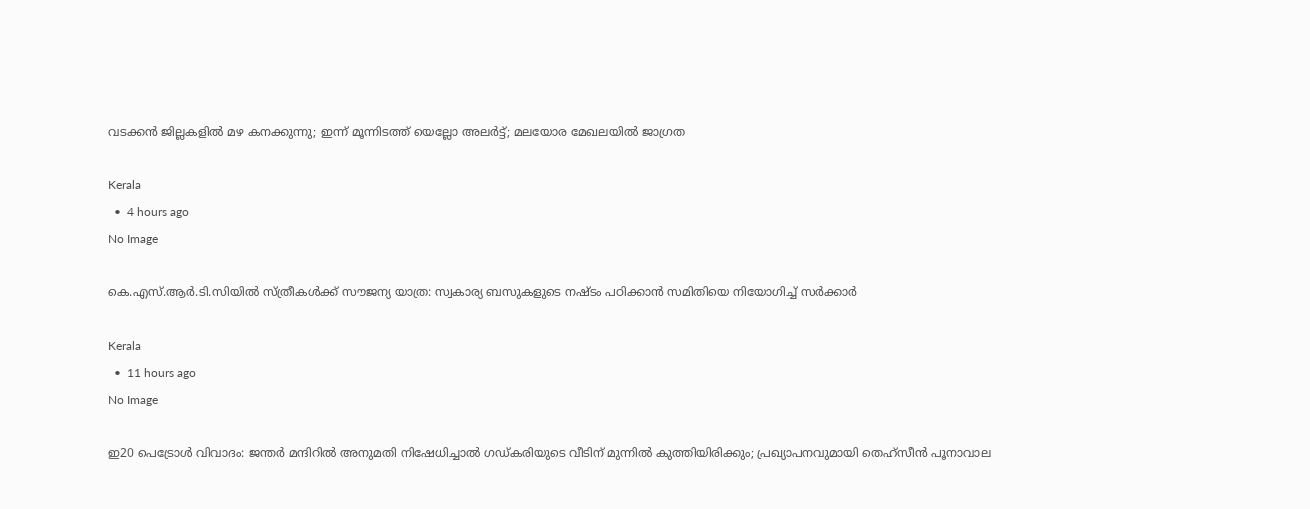വടക്കന്‍ ജില്ലകളില്‍ മഴ കനക്കുന്നു; ഇന്ന് മൂന്നിടത്ത് യെല്ലോ അലര്‍ട്ട്; മലയോര മേഖലയിൽ ജാഗ്രത

Kerala
  •  4 hours ago
No Image

കെ.എസ്.ആർ.ടി.സിയിൽ സ്ത്രീകൾക്ക് സൗജന്യ യാത്ര: സ്വകാര്യ ബസുകളുടെ നഷ്ടം പഠിക്കാൻ സമിതിയെ നിയോഗിച്ച് സർക്കാർ

Kerala
  •  11 hours ago
No Image

ഇ20 പെട്രോൾ വിവാദം: ജന്തർ മന്ദിറിൽ അനുമതി നിഷേധിച്ചാൽ ഗഡ്കരിയുടെ വീടിന് മുന്നിൽ കുത്തിയിരിക്കും; പ്രഖ്യാപനവുമായി തെഹ്‌സീൻ പൂനാവാല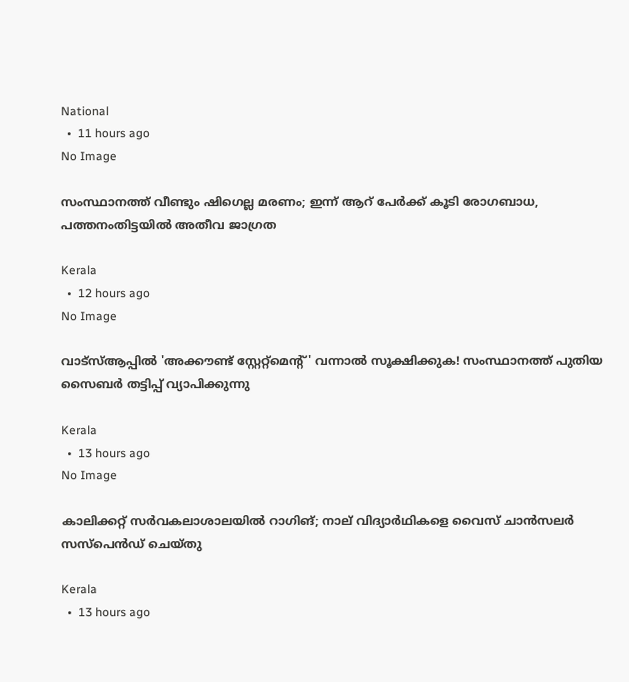National
  •  11 hours ago
No Image

സംസ്ഥാനത്ത് വീണ്ടും ഷിഗെല്ല മരണം; ഇന്ന് ആറ് പേർക്ക് കൂടി രോഗബാധ, പത്തനംതിട്ടയിൽ അതീവ ജാഗ്രത

Kerala
  •  12 hours ago
No Image

വാട്‌സ്‌ആപ്പിൽ 'അക്കൗണ്ട് സ്റ്റേറ്റ്മെന്റ്' വന്നാൽ സൂക്ഷിക്കുക! സംസ്ഥാനത്ത് പുതിയ സൈബർ തട്ടിപ്പ് വ്യാപിക്കുന്നു

Kerala
  •  13 hours ago
No Image

കാലിക്കറ്റ് സർവകലാശാലയിൽ റാഗിങ്; നാല് വിദ്യാർഥികളെ വൈസ് ചാൻസലർ സസ്‌പെൻഡ് ചെയ്തു

Kerala
  •  13 hours ago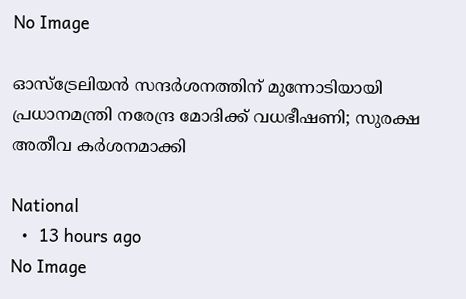No Image

ഓസ്‌ട്രേലിയൻ സന്ദർശനത്തിന് മുന്നോടിയായി പ്രധാനമന്ത്രി നരേന്ദ്ര മോദിക്ക് വധഭീഷണി; സുരക്ഷ അതീവ കർശനമാക്കി

National
  •  13 hours ago
No Image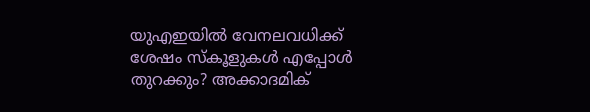യുഎഇയിൽ വേനലവധിക്ക് ശേഷം സ്കൂളുകൾ എപ്പോൾ തുറക്കും? അക്കാദമിക്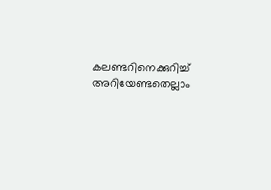കലണ്ടറിനെക്കുറിച്ച് അറിയേണ്ടതെല്ലാം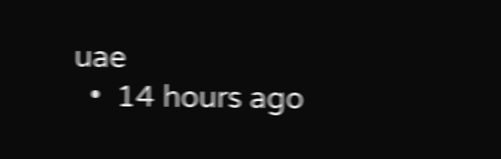uae
  •  14 hours ago